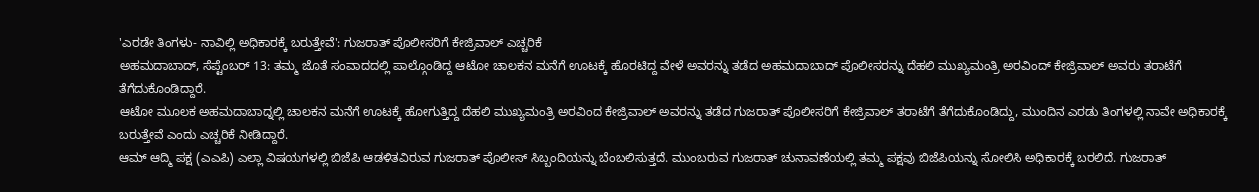'ಎರಡೇ ತಿಂಗಳು- ನಾವಿಲ್ಲಿ ಅಧಿಕಾರಕ್ಕೆ ಬರುತ್ತೇವೆ': ಗುಜರಾತ್ ಪೊಲೀಸರಿಗೆ ಕೇಜ್ರಿವಾಲ್ ಎಚ್ಚರಿಕೆ
ಅಹಮದಾಬಾದ್, ಸೆಪ್ಟೆಂಬರ್ 13: ತಮ್ಮ ಜೊತೆ ಸಂವಾದದಲ್ಲಿ ಪಾಲ್ಗೊಂಡಿದ್ದ ಆಟೋ ಚಾಲಕನ ಮನೆಗೆ ಊಟಕ್ಕೆ ಹೊರಟಿದ್ದ ವೇಳೆ ಅವರನ್ನು ತಡೆದ ಅಹಮದಾಬಾದ್ ಪೊಲೀಸರನ್ನು ದೆಹಲಿ ಮುಖ್ಯಮಂತ್ರಿ ಅರವಿಂದ್ ಕೇಜ್ರಿವಾಲ್ ಅವರು ತರಾಟೆಗೆ ತೆಗೆದುಕೊಂಡಿದ್ದಾರೆ.
ಆಟೋ ಮೂಲಕ ಅಹಮದಾಬಾದ್ನಲ್ಲಿ ಚಾಲಕನ ಮನೆಗೆ ಊಟಕ್ಕೆ ಹೋಗುತ್ತಿದ್ದ ದೆಹಲಿ ಮುಖ್ಯಮಂತ್ರಿ ಅರವಿಂದ ಕೇಜ್ರಿವಾಲ್ ಅವರನ್ನು ತಡೆದ ಗುಜರಾತ್ ಪೊಲೀಸರಿಗೆ ಕೇಜ್ರಿವಾಲ್ ತರಾಟೆಗೆ ತೆಗೆದುಕೊಂಡಿದ್ದು, ಮುಂದಿನ ಎರಡು ತಿಂಗಳಲ್ಲಿ ನಾವೇ ಅಧಿಕಾರಕ್ಕೆ ಬರುತ್ತೇವೆ ಎಂದು ಎಚ್ಚರಿಕೆ ನೀಡಿದ್ದಾರೆ.
ಆಮ್ ಆದ್ಮಿ ಪಕ್ಷ (ಎಎಪಿ) ಎಲ್ಲಾ ವಿಷಯಗಳಲ್ಲಿ ಬಿಜೆಪಿ ಆಡಳಿತವಿರುವ ಗುಜರಾತ್ ಪೊಲೀಸ್ ಸಿಬ್ಬಂದಿಯನ್ನು ಬೆಂಬಲಿಸುತ್ತದೆ. ಮುಂಬರುವ ಗುಜರಾತ್ ಚುನಾವಣೆಯಲ್ಲಿ ತಮ್ಮ ಪಕ್ಷವು ಬಿಜೆಪಿಯನ್ನು ಸೋಲಿಸಿ ಅಧಿಕಾರಕ್ಕೆ ಬರಲಿದೆ. ಗುಜರಾತ್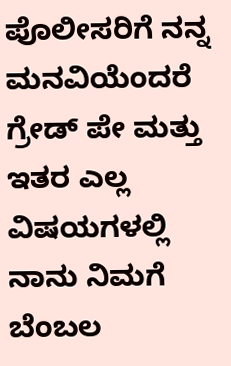ಪೊಲೀಸರಿಗೆ ನನ್ನ ಮನವಿಯೆಂದರೆ ಗ್ರೇಡ್ ಪೇ ಮತ್ತು ಇತರ ಎಲ್ಲ ವಿಷಯಗಳಲ್ಲಿ ನಾನು ನಿಮಗೆ ಬೆಂಬಲ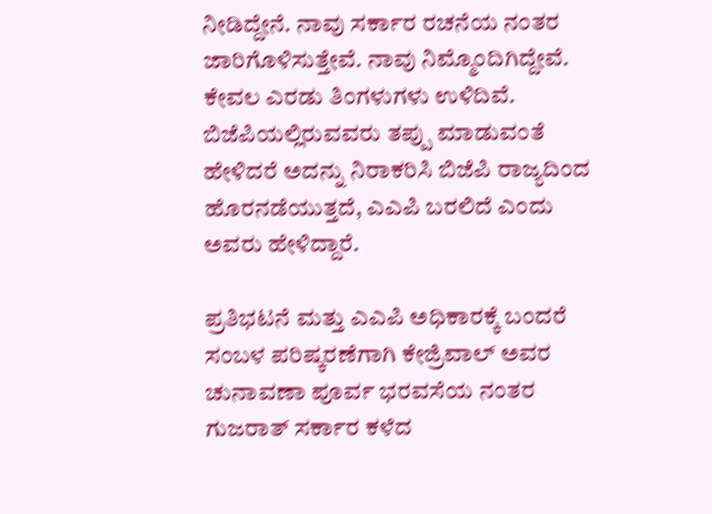ನೀಡಿದ್ದೇನೆ. ನಾವು ಸರ್ಕಾರ ರಚನೆಯ ನಂತರ ಜಾರಿಗೊಳಿಸುತ್ತೇವೆ. ನಾವು ನಿಮ್ಮೊಂದಿಗಿದ್ದೇವೆ. ಕೇವಲ ಎರಡು ತಿಂಗಳುಗಳು ಉಳಿದಿವೆ. ಬಿಜೆಪಿಯಲ್ಲಿರುವವರು ತಪ್ಪು ಮಾಡುವಂತೆ ಹೇಳಿದರೆ ಅದನ್ನು ನಿರಾಕರಿಸಿ ಬಿಜೆಪಿ ರಾಜ್ಯದಿಂದ ಹೊರನಡೆಯುತ್ತದೆ, ಎಎಪಿ ಬರಲಿದೆ ಎಂದು ಅವರು ಹೇಳಿದ್ದಾರೆ.

ಪ್ರತಿಭಟನೆ ಮತ್ತು ಎಎಪಿ ಅಧಿಕಾರಕ್ಕೆ ಬಂದರೆ ಸಂಬಳ ಪರಿಷ್ಕರಣೆಗಾಗಿ ಕೇಜ್ರಿವಾಲ್ ಅವರ ಚುನಾವಣಾ ಪೂರ್ವ ಭರವಸೆಯ ನಂತರ ಗುಜರಾತ್ ಸರ್ಕಾರ ಕಳೆದ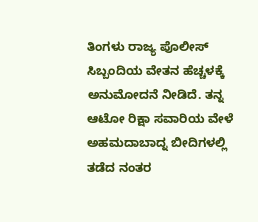ತಿಂಗಳು ರಾಜ್ಯ ಪೊಲೀಸ್ ಸಿಬ್ಬಂದಿಯ ವೇತನ ಹೆಚ್ಚಳಕ್ಕೆ ಅನುಮೋದನೆ ನೀಡಿದೆ. ತನ್ನ ಆಟೋ ರಿಕ್ಷಾ ಸವಾರಿಯ ವೇಳೆ ಅಹಮದಾಬಾದ್ನ ಬೀದಿಗಳಲ್ಲಿ ತಡೆದ ನಂತರ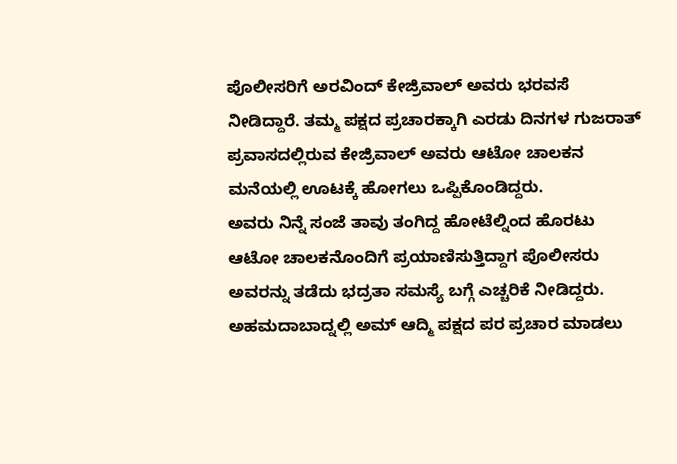ಪೊಲೀಸರಿಗೆ ಅರವಿಂದ್ ಕೇಜ್ರಿವಾಲ್ ಅವರು ಭರವಸೆ ನೀಡಿದ್ದಾರೆ. ತಮ್ಮ ಪಕ್ಷದ ಪ್ರಚಾರಕ್ಕಾಗಿ ಎರಡು ದಿನಗಳ ಗುಜರಾತ್ ಪ್ರವಾಸದಲ್ಲಿರುವ ಕೇಜ್ರಿವಾಲ್ ಅವರು ಆಟೋ ಚಾಲಕನ ಮನೆಯಲ್ಲಿ ಊಟಕ್ಕೆ ಹೋಗಲು ಒಪ್ಪಿಕೊಂಡಿದ್ದರು.
ಅವರು ನಿನ್ನೆ ಸಂಜೆ ತಾವು ತಂಗಿದ್ದ ಹೋಟೆಲ್ನಿಂದ ಹೊರಟು ಆಟೋ ಚಾಲಕನೊಂದಿಗೆ ಪ್ರಯಾಣಿಸುತ್ತಿದ್ದಾಗ ಪೊಲೀಸರು ಅವರನ್ನು ತಡೆದು ಭದ್ರತಾ ಸಮಸ್ಯೆ ಬಗ್ಗೆ ಎಚ್ಚರಿಕೆ ನೀಡಿದ್ದರು. ಅಹಮದಾಬಾದ್ನಲ್ಲಿ ಅಮ್ ಆದ್ಮಿ ಪಕ್ಷದ ಪರ ಪ್ರಚಾರ ಮಾಡಲು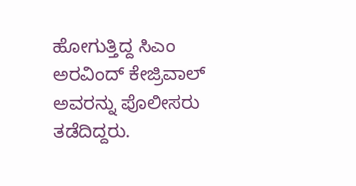ಹೋಗುತ್ತಿದ್ದ ಸಿಎಂ ಅರವಿಂದ್ ಕೇಜ್ರಿವಾಲ್ ಅವರನ್ನು ಪೊಲೀಸರು ತಡೆದಿದ್ದರು.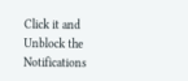Click it and Unblock the Notifications